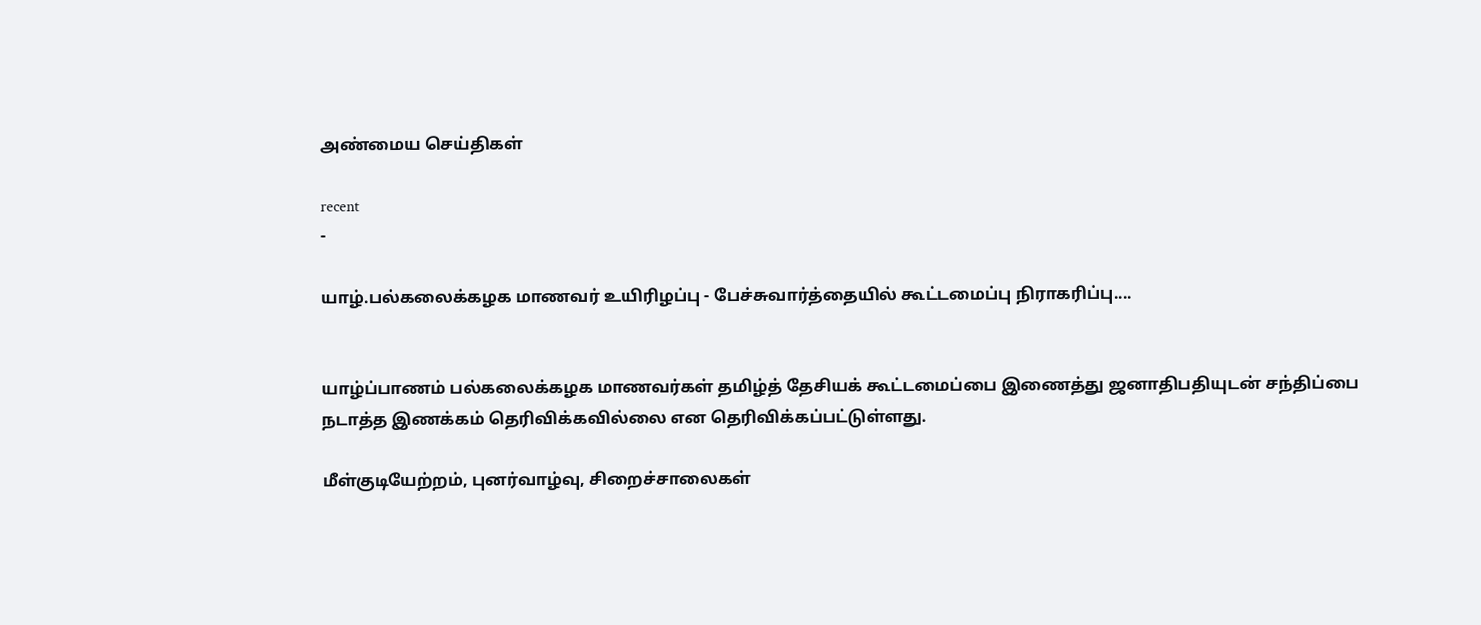அண்மைய செய்திகள்

recent
-

யாழ்.பல்கலைக்கழக மாணவர் உயிரிழப்பு - பேச்சுவார்த்தையில் கூட்டமைப்பு நிராகரிப்பு....


யாழ்ப்பாணம் பல்கலைக்கழக மாணவர்கள் தமிழ்த் தேசியக் கூட்டமைப்பை இணைத்து ஜனாதிபதியுடன் சந்திப்பை நடாத்த இணக்கம் தெரிவிக்கவில்லை என தெரிவிக்கப்பட்டுள்ளது.

மீள்குடியேற்றம், புனர்வாழ்வு, சிறைச்சாலைகள்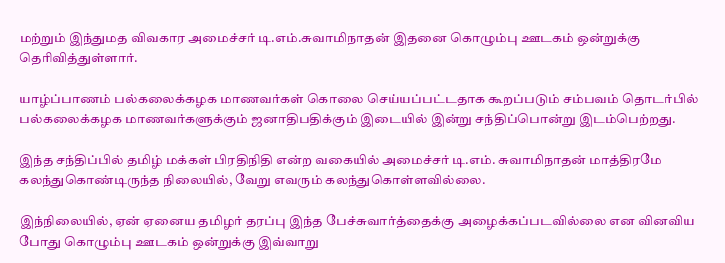மற்றும் இந்துமத விவகார அமைச்சர் டி.எம்.சுவாமிநாதன் இதனை கொழும்பு ஊடகம் ஒன்றுக்கு தெரிவித்துள்ளார்.

யாழ்ப்பாணம் பல்கலைக்கழக மாணவர்கள் கொலை செய்யப்பட்டதாக கூறப்படும் சம்பவம் தொடர்பில் பல்கலைக்கழக மாணவர்களுக்கும் ஜனாதிபதிக்கும் இடையில் இன்று சந்திப்பொன்று இடம்பெற்றது.

இந்த சந்திப்பில் தமிழ் மக்கள் பிரதிநிதி என்ற வகையில் அமைச்சர் டி.எம். சுவாமிநாதன் மாத்திரமே கலந்துகொண்டிருந்த நிலையில், வேறு எவரும் கலந்துகொள்ளவில்லை.

இந்நிலையில், ஏன் ஏனைய தமிழர் தரப்பு இந்த பேச்சுவார்த்தைக்கு அழைக்கப்படவில்லை என வினவிய போது கொழும்பு ஊடகம் ஒன்றுக்கு இவ்வாறு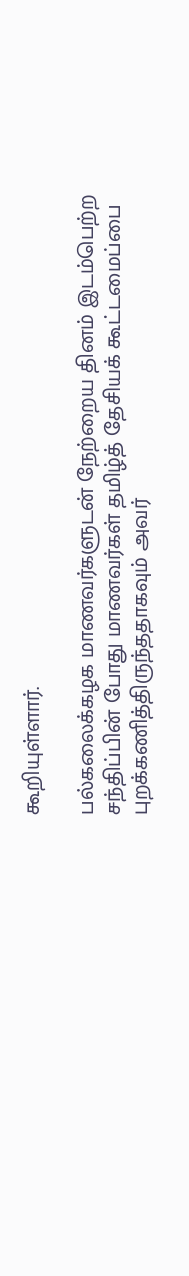கூறியுள்ளார்.

பல்கலைக்கழக மாணவர்களுடன் நேற்றைய தினம் இடம்பெற்ற சந்திப்பின் போது மாணவர்கள் தமிழ்த் தேசியக் கூட்டமைப்பை புறக்கணித்திருந்ததாகவும் அவர்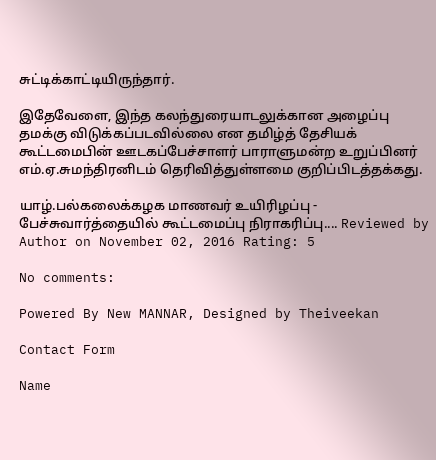சுட்டிக்காட்டியிருந்தார்.

இதேவேளை, இந்த கலந்துரையாடலுக்கான அழைப்பு தமக்கு விடுக்கப்படவில்லை என தமிழ்த் தேசியக் கூட்டமைபின் ஊடகப்பேச்சாளர் பாராளுமன்ற உறுப்பினர் எம்.ஏ.சுமந்திரனிடம் தெரிவித்துள்ளமை குறிப்பிடத்தக்கது.

யாழ்.பல்கலைக்கழக மாணவர் உயிரிழப்பு - பேச்சுவார்த்தையில் கூட்டமைப்பு நிராகரிப்பு.... Reviewed by Author on November 02, 2016 Rating: 5

No comments:

Powered By New MANNAR, Designed by Theiveekan

Contact Form

Name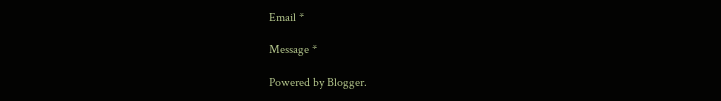Email *

Message *

Powered by Blogger.